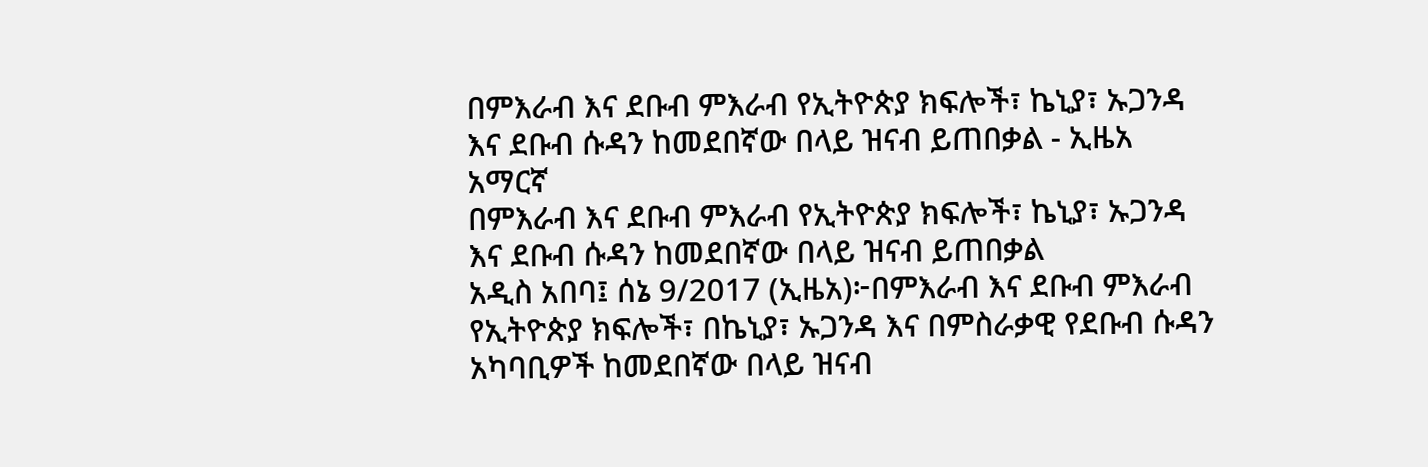በምእራብ እና ደቡብ ምእራብ የኢትዮጵያ ክፍሎች፣ ኬኒያ፣ ኡጋንዳ እና ደቡብ ሱዳን ከመደበኛው በላይ ዝናብ ይጠበቃል - ኢዜአ አማርኛ
በምእራብ እና ደቡብ ምእራብ የኢትዮጵያ ክፍሎች፣ ኬኒያ፣ ኡጋንዳ እና ደቡብ ሱዳን ከመደበኛው በላይ ዝናብ ይጠበቃል
አዲስ አበባ፤ ሰኔ 9/2017 (ኢዜአ)፦በምእራብ እና ደቡብ ምእራብ የኢትዮጵያ ክፍሎች፣ በኬኒያ፣ ኡጋንዳ እና በምስራቃዊ የደቡብ ሱዳን አካባቢዎች ከመደበኛው በላይ ዝናብ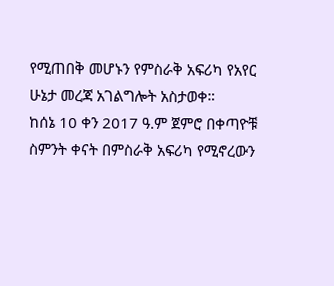የሚጠበቅ መሆኑን የምስራቅ አፍሪካ የአየር ሁኔታ መረጃ አገልግሎት አስታወቀ።
ከሰኔ 10 ቀን 2017 ዓ.ም ጀምሮ በቀጣዮቹ ስምንት ቀናት በምስራቅ አፍሪካ የሚኖረውን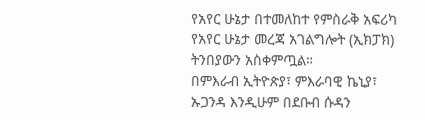የአየር ሁኔታ በተመለከተ የምስራቅ አፍሪካ የአየር ሁኔታ መረጃ አገልግሎት (ኢክፓክ) ትንበያውን አስቀምጧል።
በምእራብ ኢትዮጵያ፣ ምእራባዊ ኬኒያ፣ ኡጋንዳ እንዲሁም በደቡብ ሱዳን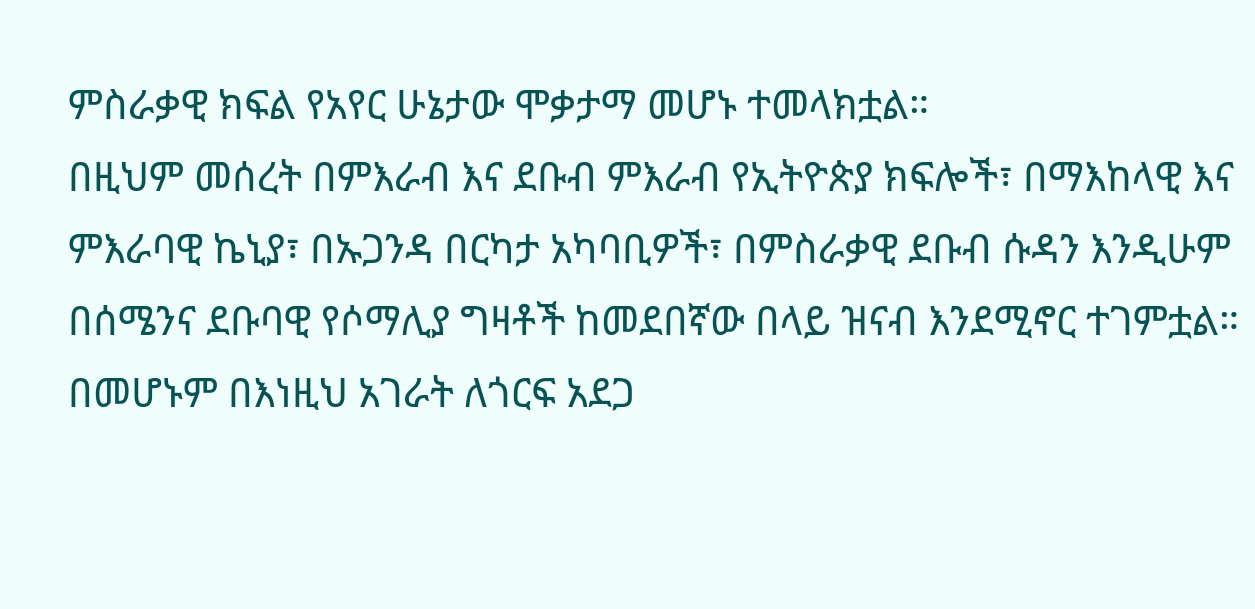ምስራቃዊ ክፍል የአየር ሁኔታው ሞቃታማ መሆኑ ተመላክቷል።
በዚህም መሰረት በምእራብ እና ደቡብ ምእራብ የኢትዮጵያ ክፍሎች፣ በማእከላዊ እና ምእራባዊ ኬኒያ፣ በኡጋንዳ በርካታ አካባቢዎች፣ በምስራቃዊ ደቡብ ሱዳን እንዲሁም በሰሜንና ደቡባዊ የሶማሊያ ግዛቶች ከመደበኛው በላይ ዝናብ እንደሚኖር ተገምቷል።
በመሆኑም በእነዚህ አገራት ለጎርፍ አደጋ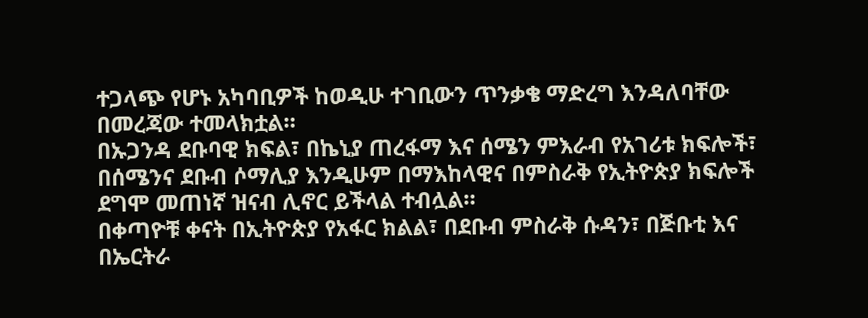ተጋላጭ የሆኑ አካባቢዎች ከወዲሁ ተገቢውን ጥንቃቄ ማድረግ እንዳለባቸው በመረጃው ተመላክቷል።
በኡጋንዳ ደቡባዊ ክፍል፣ በኬኒያ ጠረፋማ እና ሰሜን ምእራብ የአገሪቱ ክፍሎች፣ በሰሜንና ደቡብ ሶማሊያ እንዲሁም በማእከላዊና በምስራቅ የኢትዮጵያ ክፍሎች ደግሞ መጠነኛ ዝናብ ሊኖር ይችላል ተብሏል።
በቀጣዮቹ ቀናት በኢትዮጵያ የአፋር ክልል፣ በደቡብ ምስራቅ ሱዳን፣ በጅቡቲ እና በኤርትራ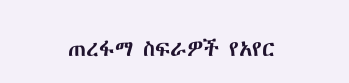ጠረፋማ ስፍራዎች የአየር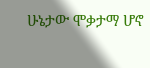ሁኔታው ሞቃታማ ሆኖ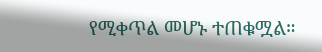የሚቀጥል መሆኑ ተጠቁሟል።